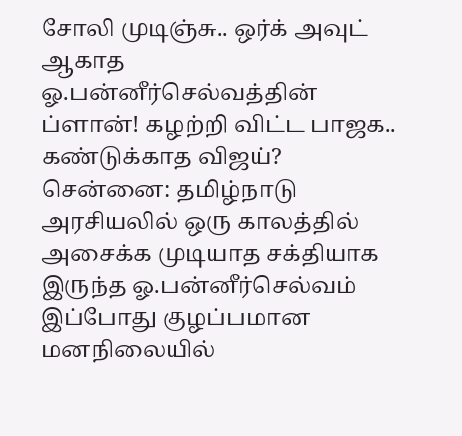சோலி முடிஞ்சு.. ஒர்க் அவுட் ஆகாத ஓ.பன்னீர்செல்வத்தின் ப்ளான்! கழற்றி விட்ட பாஜக.. கண்டுக்காத விஜய்?
சென்னை: தமிழ்நாடு அரசியலில் ஒரு காலத்தில் அசைக்க முடியாத சக்தியாக இருந்த ஓ.பன்னீர்செல்வம் இப்போது குழப்பமான மனநிலையில்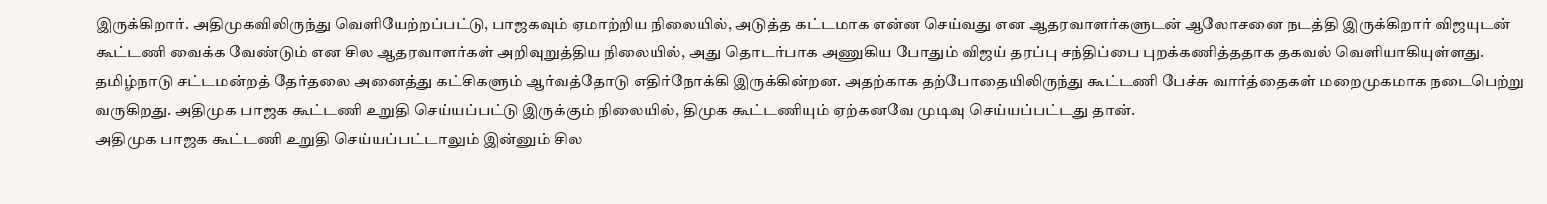இருக்கிறார். அதிமுகவிலிருந்து வெளியேற்றப்பட்டு, பாஜகவும் ஏமாற்றிய நிலையில், அடுத்த கட்டமாக என்ன செய்வது என ஆதரவாளர்களுடன் ஆலோசனை நடத்தி இருக்கிறார் விஜயுடன் கூட்டணி வைக்க வேண்டும் என சில ஆதரவாளர்கள் அறிவுறுத்திய நிலையில், அது தொடர்பாக அணுகிய போதும் விஜய் தரப்பு சந்திப்பை புறக்கணித்ததாக தகவல் வெளியாகியுள்ளது.
தமிழ்நாடு சட்டமன்றத் தேர்தலை அனைத்து கட்சிகளும் ஆர்வத்தோடு எதிர்நோக்கி இருக்கின்றன. அதற்காக தற்போதையிலிருந்து கூட்டணி பேச்சு வார்த்தைகள் மறைமுகமாக நடைபெற்று வருகிறது. அதிமுக பாஜக கூட்டணி உறுதி செய்யப்பட்டு இருக்கும் நிலையில், திமுக கூட்டணியும் ஏற்கனவே முடிவு செய்யப்பட்டது தான்.
அதிமுக பாஜக கூட்டணி உறுதி செய்யப்பட்டாலும் இன்னும் சில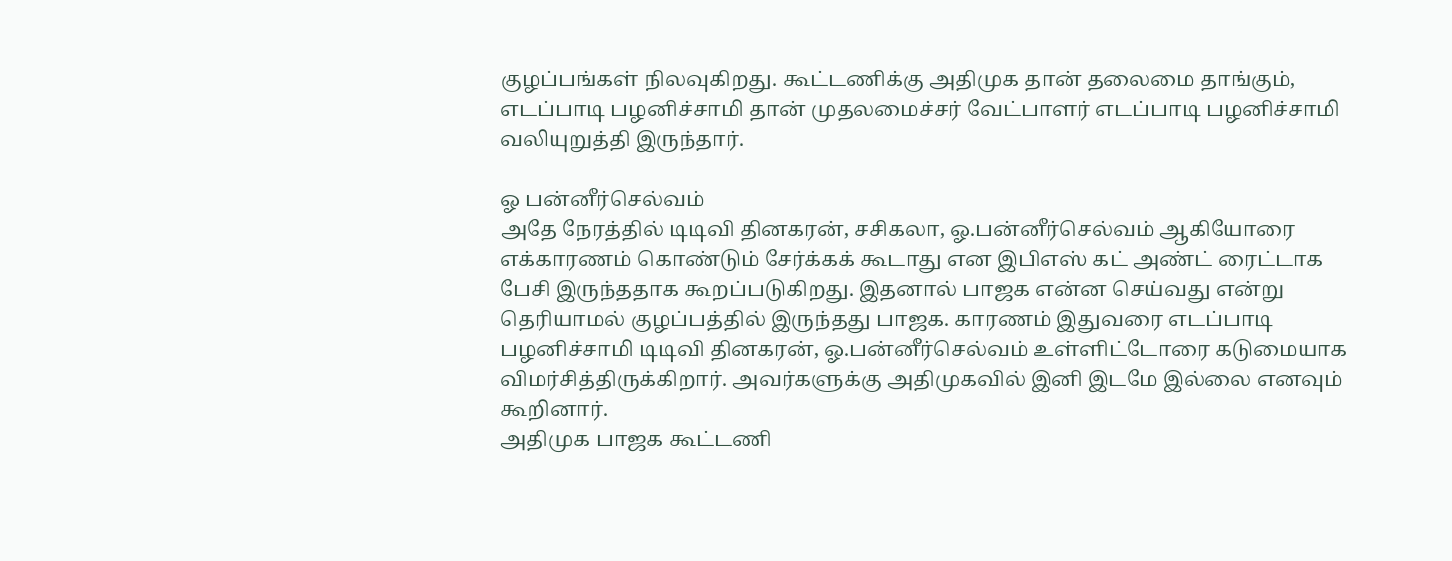குழப்பங்கள் நிலவுகிறது. கூட்டணிக்கு அதிமுக தான் தலைமை தாங்கும், எடப்பாடி பழனிச்சாமி தான் முதலமைச்சர் வேட்பாளர் எடப்பாடி பழனிச்சாமி வலியுறுத்தி இருந்தார்.

ஓ பன்னீர்செல்வம்
அதே நேரத்தில் டிடிவி தினகரன், சசிகலா, ஓ.பன்னீர்செல்வம் ஆகியோரை எக்காரணம் கொண்டும் சேர்க்கக் கூடாது என இபிஎஸ் கட் அண்ட் ரைட்டாக பேசி இருந்ததாக கூறப்படுகிறது. இதனால் பாஜக என்ன செய்வது என்று தெரியாமல் குழப்பத்தில் இருந்தது பாஜக. காரணம் இதுவரை எடப்பாடி பழனிச்சாமி டிடிவி தினகரன், ஓ.பன்னீர்செல்வம் உள்ளிட்டோரை கடுமையாக விமர்சித்திருக்கிறார். அவர்களுக்கு அதிமுகவில் இனி இடமே இல்லை எனவும் கூறினார்.
அதிமுக பாஜக கூட்டணி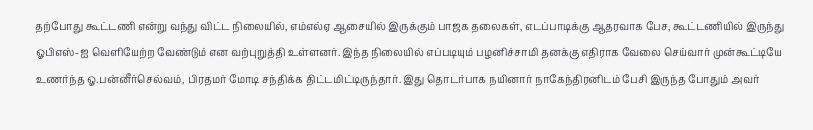தற்போது கூட்டணி என்று வந்து விட்ட நிலையில், எம்எல்ஏ ஆசையில் இருக்கும் பாஜக தலைகள், எடப்பாடிக்கு ஆதரவாக பேச, கூட்டணியில் இருந்து ஓபிஎஸ்-ஐ வெளியேற்ற வேண்டும் என வற்புறுத்தி உள்ளனர். இந்த நிலையில் எப்படியும் பழனிச்சாமி தனக்கு எதிராக வேலை செய்வார் முன்கூட்டியே உணர்ந்த ஓ.பன்னீர்செல்வம், பிரதமர் மோடி சந்திக்க திட்டமிட்டிருந்தார். இது தொடர்பாக நயினார் நாகேந்திரனிடம் பேசி இருந்த போதும் அவர்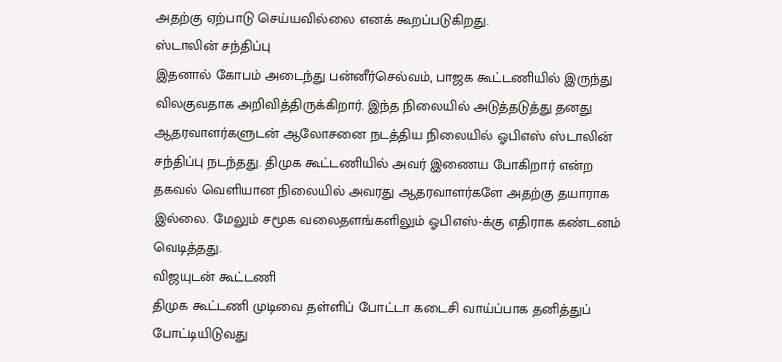அதற்கு ஏற்பாடு செய்யவில்லை எனக் கூறப்படுகிறது.
ஸ்டாலின் சந்திப்பு
இதனால் கோபம் அடைந்து பன்னீர்செல்வம், பாஜக கூட்டணியில் இருந்து விலகுவதாக அறிவித்திருக்கிறார். இந்த நிலையில் அடுத்தடுத்து தனது ஆதரவாளர்களுடன் ஆலோசனை நடத்திய நிலையில் ஓபிஎஸ் ஸ்டாலின் சந்திப்பு நடந்தது. திமுக கூட்டணியில் அவர் இணைய போகிறார் என்ற தகவல் வெளியான நிலையில் அவரது ஆதரவாளர்களே அதற்கு தயாராக இல்லை. மேலும் சமூக வலைதளங்களிலும் ஓபிஎஸ்-க்கு எதிராக கண்டனம் வெடித்தது.
விஜயுடன் கூட்டணி
திமுக கூட்டணி முடிவை தள்ளிப் போட்டா கடைசி வாய்ப்பாக தனித்துப் போட்டியிடுவது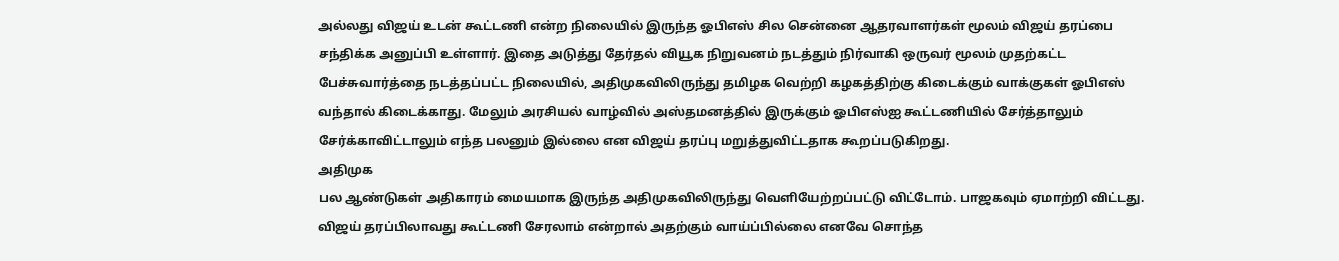அல்லது விஜய் உடன் கூட்டணி என்ற நிலையில் இருந்த ஓபிஎஸ் சில சென்னை ஆதரவாளர்கள் மூலம் விஜய் தரப்பை சந்திக்க அனுப்பி உள்ளார். இதை அடுத்து தேர்தல் வியூக நிறுவனம் நடத்தும் நிர்வாகி ஒருவர் மூலம் முதற்கட்ட பேச்சுவார்த்தை நடத்தப்பட்ட நிலையில், அதிமுகவிலிருந்து தமிழக வெற்றி கழகத்திற்கு கிடைக்கும் வாக்குகள் ஓபிஎஸ் வந்தால் கிடைக்காது. மேலும் அரசியல் வாழ்வில் அஸ்தமனத்தில் இருக்கும் ஓபிஎஸ்ஐ கூட்டணியில் சேர்த்தாலும் சேர்க்காவிட்டாலும் எந்த பலனும் இல்லை என விஜய் தரப்பு மறுத்துவிட்டதாக கூறப்படுகிறது.
அதிமுக
பல ஆண்டுகள் அதிகாரம் மையமாக இருந்த அதிமுகவிலிருந்து வெளியேற்றப்பட்டு விட்டோம். பாஜகவும் ஏமாற்றி விட்டது. விஜய் தரப்பிலாவது கூட்டணி சேரலாம் என்றால் அதற்கும் வாய்ப்பில்லை எனவே சொந்த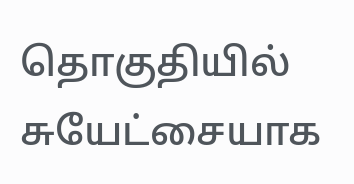தொகுதியில் சுயேட்சையாக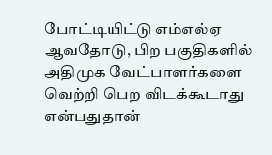போட்டியிட்டு எம்எல்ஏ ஆவதோடு, பிற பகுதிகளில் அதிமுக வேட்பாளர்களை வெற்றி பெற விடக்கூடாது என்பதுதான்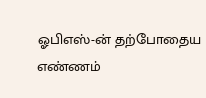ஓபிஎஸ்-ன் தற்போதைய எண்ணம்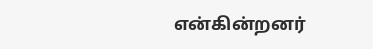என்கின்றனர்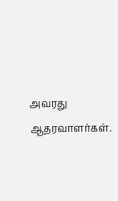அவரது ஆதரவாளர்கள்.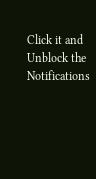Click it and Unblock the Notifications